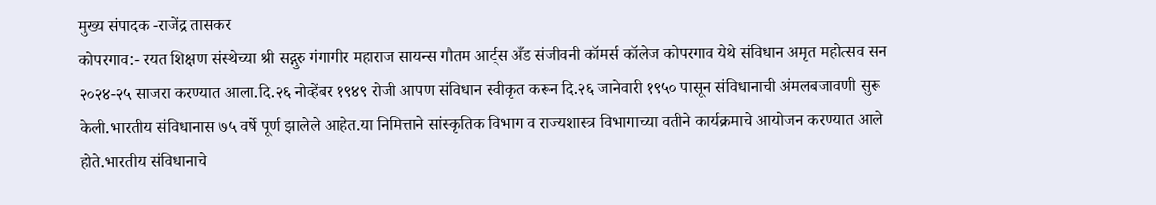मुख्य संपादक -राजेंद्र तासकर
कोपरगाव:- रयत शिक्षण संस्थेच्या श्री सद्गुरु गंगागीर महाराज सायन्स गौतम आर्ट्स अँड संजीवनी कॉमर्स कॉलेज कोपरगाव येथे संविधान अमृत महोत्सव सन २०२४-२५ साजरा करण्यात आला.दि.२६ नोव्हेंबर १९४९ रोजी आपण संविधान स्वीकृत करून दि.२६ जानेवारी १९५० पासून संविधानाची अंमलबजावणी सुरू केली.भारतीय संविधानास ७५ वर्षे पूर्ण झालेले आहेत.या निमित्ताने सांस्कृतिक विभाग व राज्यशास्त्र विभागाच्या वतीने कार्यक्रमाचे आयोजन करण्यात आले होते.भारतीय संविधानाचे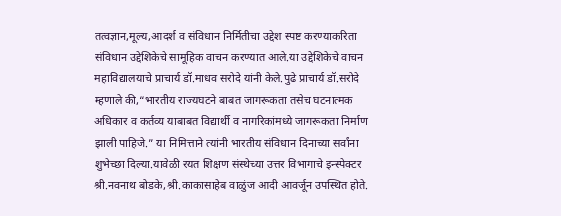तत्वज्ञान,मूल्य,आदर्श व संविधान निर्मितीचा उद्देश स्पष्ट करण्याकरिता संविधान उद्देशिकेचे सामूहिक वाचन करण्यात आले.या उद्देशिकेचे वाचन महाविद्यालयाचे प्राचार्य डॉ.माधव सरोदे यांनी केले.पुढे प्राचार्य डॉ.सरोदे म्हणाले की,“भारतीय राज्यघटने बाबत जागरूकता तसेच घटनात्मक अधिकार व कर्तव्य याबाबत विद्यार्थी व नागरिकांमध्ये जागरूकता निर्माण झाली पाहिजे.” या निमित्ताने त्यांनी भारतीय संविधान दिनाच्या सर्वांना शुभेच्छा दिल्या.यावेळी रयत शिक्षण संस्थेच्या उत्तर विभागाचे इन्स्पेक्टर श्री.नवनाथ बोडके,श्री.काकासाहेब वाळुंज आदी आवर्जून उपस्थित होते.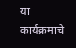या कार्यक्रमाचे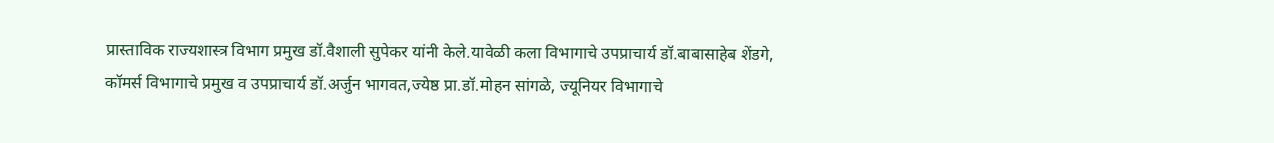प्रास्ताविक राज्यशास्त्र विभाग प्रमुख डॉ.वैशाली सुपेकर यांनी केले.यावेळी कला विभागाचे उपप्राचार्य डॉ.बाबासाहेब शेंडगे, कॉमर्स विभागाचे प्रमुख व उपप्राचार्य डॉ.अर्जुन भागवत,ज्येष्ठ प्रा.डॉ.मोहन सांगळे, ज्यूनियर विभागाचे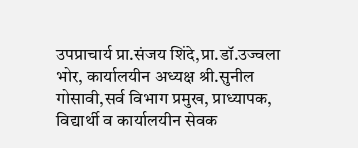उपप्राचार्य प्रा.संजय शिंदे,प्रा.डॉ.उज्वला भोर, कार्यालयीन अध्यक्ष श्री.सुनील गोसावी,सर्व विभाग प्रमुख, प्राध्यापक, विद्यार्थी व कार्यालयीन सेवक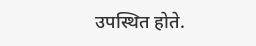उपस्थित होते.